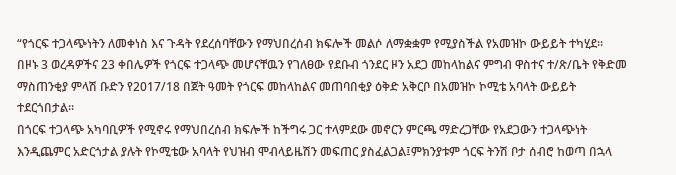“የጎርፍ ተጋላጭነትን ለመቀነስ እና ጉዳት የደረሰባቸውን የማህበረሰብ ክፍሎች መልሶ ለማቋቋም የሚያስችል የአመዝኮ ውይይት ተካሂደ።
በዞኑ 3 ወረዳዎችና 23 ቀበሌዎች የጎርፍ ተጋላጭ መሆናቸዉን የገለፀው የደቡብ ጎንደር ዞን አደጋ መከላከልና ምግብ ዋስተና ተ/ጽ/ቤት የቅድመ ማስጠንቂያ ምላሽ ቡድን የ2017/18 በጀት ዓመት የጎርፍ መከላከልና መጠባበቂያ ዕቅድ አቅርቦ በአመዝኮ ኮሚቴ አባላት ውይይት ተደርጎበታል።
በጎርፍ ተጋላጭ አካባቢዎች የሚኖሩ የማህበረሰብ ክፍሎች ከችግሩ ጋር ተላምደው መኖርን ምርጫ ማድረጋቸው የአደጋውን ተጋላጭነት እንዲጨምር አድርጎታል ያሉት የኮሚቴው አባላት የህዝብ ሞብላይዜሽን መፍጠር ያስፈልጋል፤ምክንያቱም ጎርፍ ትንሽ ቦታ ሰብሮ ከወጣ በኋላ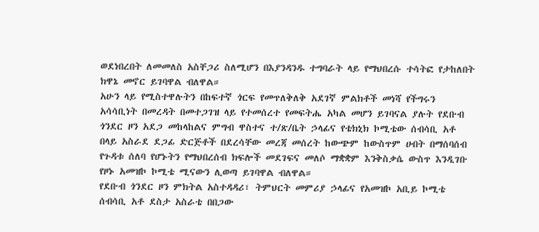ወደነበረበት ለመመለስ አስቸጋሪ ስለሚሆን በእያንዳንዱ ተግባራት ላይ የማህበረሱ ተሳትፎ የታከለበት ክዋኔ መኖር ይገባዋል ብለዋል።
አሁን ላይ የሚስተዋሉትን በከፍተኛ ጎርፍ የመጥለቅለቅ አደገኛ ምልክቶች መነሻ የችግሩን አሳሳቢነት በመረዳት በመተጋገዝ ላይ የተመሰረተ የመፍትሔ አካል መሆን ይገባናል ያሉት የደቡብ ጎንደር ዞን አደጋ መከላከልና ምግብ ዋስተና ተ/ጽ/ቤት ኃላፊና የቴክኒክ ኮሚቴው ሰብሳቢ አቶ በላይ አስራደ ደጋፊ ድርጅቶች በደረሳቸው መረጃ መሰረት ከውጭም ከውስጥም ሀብት በማሰባሰብ የጉዳቱ ሰለባ የሆኑትን የማህበረሰብ ክፍሎች መደገፍና መለሶ ማቋቋም እንቅስቃሴ ውስጥ እንዲገቡ የዞኑ አመዝኮ ኮሚቴ ሚናውን ሊወጣ ይገባዋል ብለዋል።
የደቡብ ጎንደር ዞን ምክትል አስተዳዳሪ፣ ትምህርት መምሪያ ኃላፊና የአመዝኮ አቢይ ኮሚቴ ሰብሳቢ አቶ ደስታ አስራቴ በበጋው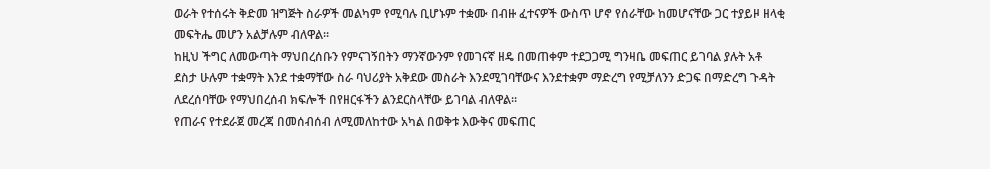ወራት የተሰሩት ቅድመ ዝግጅት ስራዎች መልካም የሚባሉ ቢሆኑም ተቋሙ በብዙ ፈተናዎች ውስጥ ሆኖ የሰራቸው ከመሆናቸው ጋር ተያይዞ ዘላቂ መፍትሔ መሆን አልቻሉም ብለዋል።
ከዚህ ችግር ለመውጣት ማህበረሰቡን የምናገኝበትን ማንኛውንም የመገናኛ ዘዴ በመጠቀም ተደጋጋሚ ግንዛቤ መፍጠር ይገባል ያሉት አቶ ደስታ ሁሉም ተቋማት እንደ ተቋማቸው ስራ ባህሪያት አቅደው መስራት እንደሚገባቸውና እንደተቋም ማድረግ የሚቻለንን ድጋፍ በማድረግ ጉዳት ለደረሰባቸው የማህበረሰብ ክፍሎች በየዘርፋችን ልንደርስላቸው ይገባል ብለዋል።
የጠራና የተደራጀ መረጃ በመሰብሰብ ለሚመለከተው አካል በወቅቱ እውቅና መፍጠር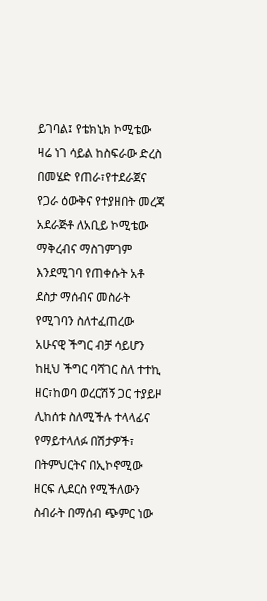ይገባል፤ የቴክኒክ ኮሚቴው ዛሬ ነገ ሳይል ከስፍራው ድረስ በመሄድ የጠራ፣የተደራጀና የጋራ ዕውቅና የተያዘበት መረጃ አደራጅቶ ለአቢይ ኮሚቴው ማቅረብና ማስገምገም እንደሚገባ የጠቀሱት አቶ ደስታ ማሰብና መስራት የሚገባን ስለተፈጠረው አሁናዊ ችግር ብቻ ሳይሆን ከዚህ ችግር ባሻገር ስለ ተተኪ ዘር፣ከወባ ወረርሽኝ ጋር ተያይዞ ሊከሰቱ ስለሚችሉ ተላላፊና የማይተላለፉ በሽታዎች፣ በትምህርትና በኢኮኖሚው ዘርፍ ሊደርስ የሚችለውን ስብራት በማሰብ ጭምር ነው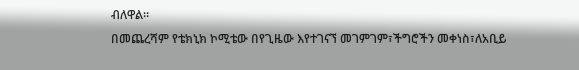ብለዋል።
በመጨረሻም የቴክኒክ ኮሚቴው በየጊዜው እየተገናኘ መገምገም፣ችግሮችን መቀነስ፣ለአቢይ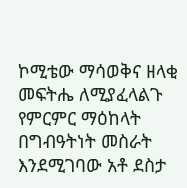ኮሚቴው ማሳወቅና ዘላቂ መፍትሔ ለሚያፈላልጉ የምርምር ማዕከላት በግብዓትነት መስራት እንደሚገባው አቶ ደስታ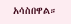አሳስበዋል።